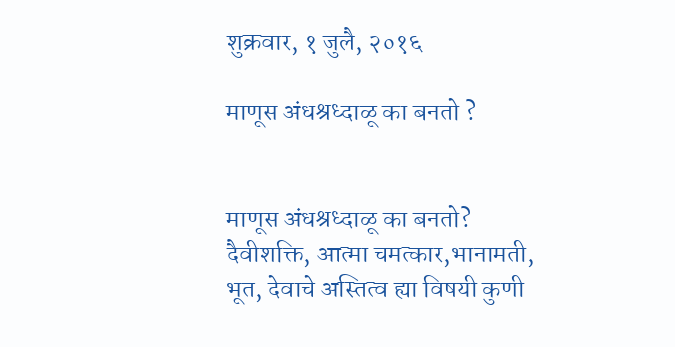शुक्रवार, १ जुलै, २०१६

माणूस अंधश्रध्दाळू का बनतो ?


माणूस अंधश्रध्दाळू का बनतो?
दैवीशक्ति, आत्मा चमत्कार,भानामती, भूत, देवाचे अस्तित्व ह्या विषयी कुणी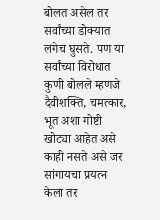बोलत असेल तर सर्वांच्या डोक्यात लगेच घुसते. पण या सर्वांच्या विरोधात कुणी बोलले म्हणजे दैवीशक्ति, चमत्कार, भूत अशा गोष्टी खोट्या आहेत असे काही नसते असे जर सांगायचा प्रयत्न केला तर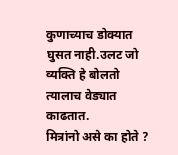कुणाच्याच डोक्यात घुसत नाही.उलट जो व्यक्ति हे बोलतो त्यालाच वेड्यात काढतात.
मित्रांनो असे का होते ?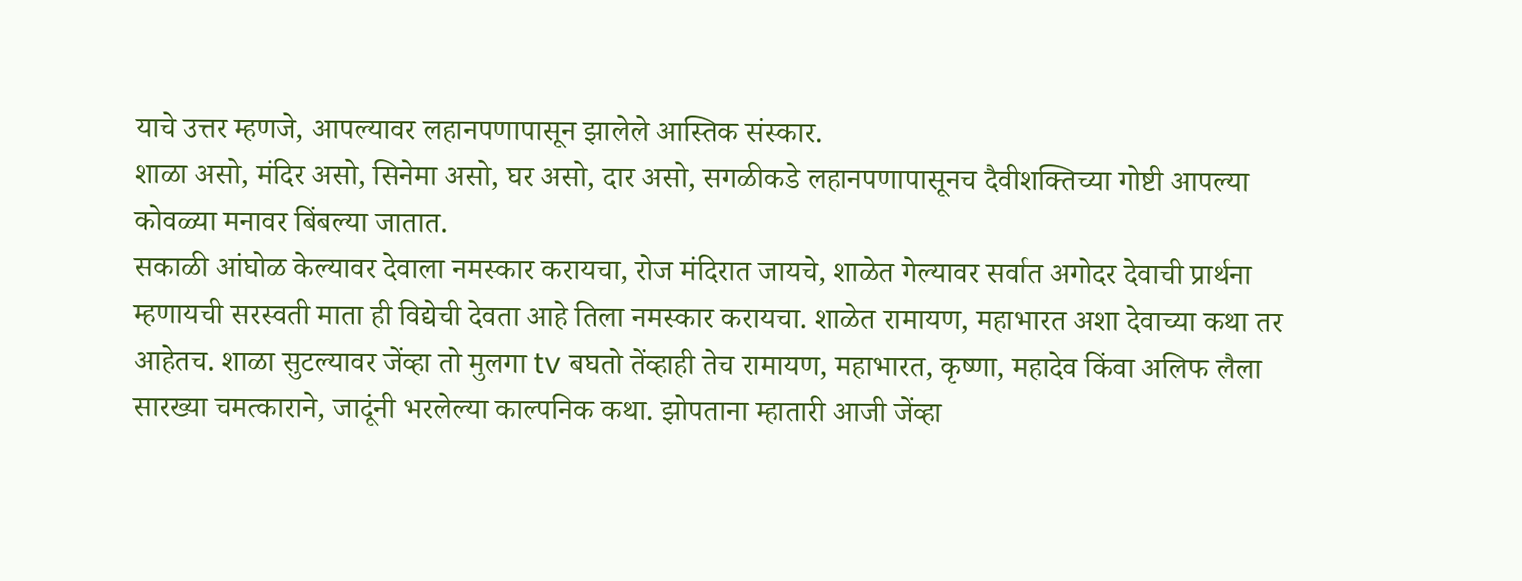याचे उत्तर म्हणजे, आपल्यावर लहानपणापासून झालेले आस्तिक संस्कार.
शाळा असो, मंदिर असो, सिनेमा असो, घर असो, दार असो, सगळीकडे लहानपणापासूनच दैवीशक्तिच्या गोष्टी आपल्या कोवळ्या मनावर बिंबल्या जातात.
सकाळी आंघोळ केल्यावर देवाला नमस्कार करायचा, रोज मंदिरात जायचे, शाळेत गेल्यावर सर्वात अगोदर देवाची प्रार्थना म्हणायची सरस्वती माता ही विद्येची देवता आहे तिला नमस्कार करायचा. शाळेत रामायण, महाभारत अशा देवाच्या कथा तर आहेतच. शाळा सुटल्यावर जेंव्हा तो मुलगा tv बघतो तेंव्हाही तेच रामायण, महाभारत, कृष्णा, महादेव किंवा अलिफ लैला सारख्या चमत्काराने, जादूंनी भरलेल्या काल्पनिक कथा. झोपताना म्हातारी आजी जेंव्हा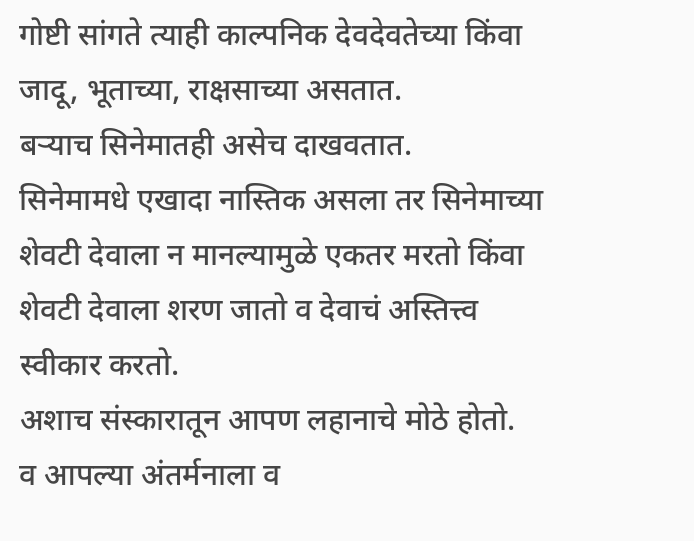गोष्टी सांगते त्याही काल्पनिक देवदेवतेच्या किंवा जादू, भूताच्या, राक्षसाच्या असतात.
बऱ्याच सिनेमातही असेच दाखवतात.
सिनेमामधे एखादा नास्तिक असला तर सिनेमाच्या शेवटी देवाला न मानल्यामुळे एकतर मरतो किंवा शेवटी देवाला शरण जातो व देवाचं अस्तित्त्व स्वीकार करतो.
अशाच संस्कारातून आपण लहानाचे मोठे होतो.
व आपल्या अंतर्मनाला व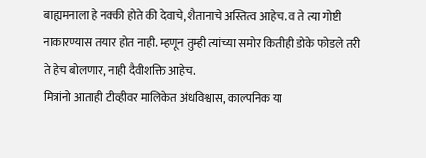बाह्यमनाला हे नक्की होते की देवाचे, शैतानाचे अस्तित्व आहेच. व ते त्या गोष्टी नाकारण्यास तयार होत नाही. म्हणून तुम्ही त्यांच्या समोर कितीही डोके फोडले तरी ते हेच बोलणार, नाही दैवीशक्ति आहेच.
मित्रांनो आताही टीव्हीवर मालिकेत अंधविश्वास, काल्पनिक या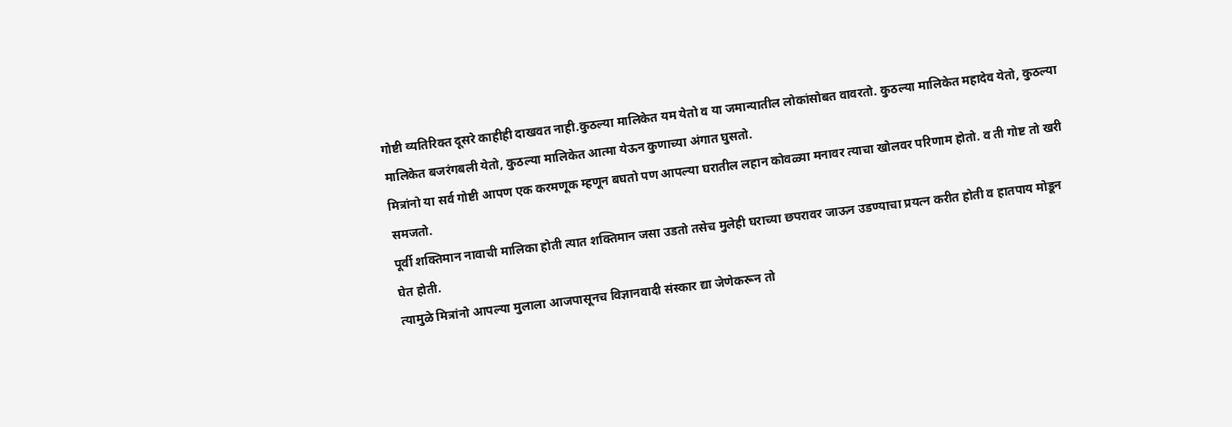गोष्टी व्यतिरिक्त दूसरे काहीही दाखवत नाही.कुठल्या मालिकेत यम येतो व या जमान्यातील लोकांसोबत वावरतो. कुठल्या मालिकेत महादेव येतो, कुठल्या मालिकेत बजरंगबली येतो, कुठल्या मालिकेत आत्मा येऊन कुणाच्या अंगात घुसतो.
मित्रांनो या सर्व गोष्टी आपण एक करमणूक म्हणून बघतो पण आपल्या घरातील लहान कोवळ्या मनावर त्याचा खोलवर परिणाम होतो. व ती गोष्ट तो खरी समजतो.
पूर्वी शक्तिमान नावाची मालिका होती त्यात शक्तिमान जसा उडतो तसेच मुलेही घराच्या छपरावर जाऊन उडण्याचा प्रयत्न करीत होती व हातपाय मोडून घेत होती.
त्यामुळे मित्रांनो आपल्या मुलाला आजपासूनच विज्ञानवादी संस्कार द्या जेणेकरून तो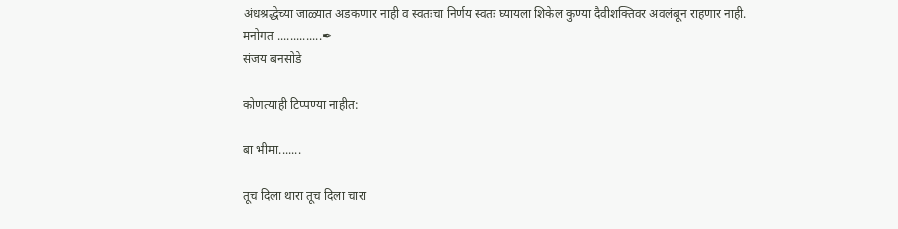अंधश्रद्धेच्या जाळ्यात अडकणार नाही व स्वतःचा निर्णय स्वतः घ्यायला शिकेल कुण्या दैवीशक्तिवर अवलंबून राहणार नाही.
मनोगत ..............✒
संजय बनसोडे

कोणत्याही टिप्पण्‍या नाहीत:

बा भीमा.......

तूच दिला थारा तूच दिला चारा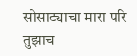सोसाट्याचा मारा परि तुझाच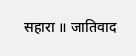सहारा ॥ जातिवाद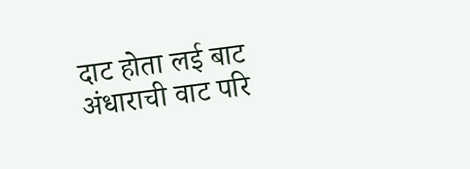दाट होता लई बाट अंधाराची वाट परि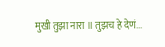मुखी तुझा नारा ॥ तुझच हे देणं...